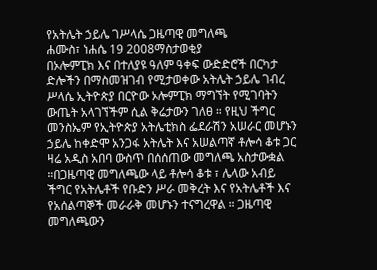የአትሌት ኃይሌ ገሥላሴ ጋዜጣዊ መግለጫ
ሐሙስ፣ ነሐሴ 19 2008ማስታወቂያ
በኦሎምፒክ እና በተለያዩ ዓለም ዓቀፍ ውድድሮች በርካታ ድሎችን በማስመዝገብ የሚታወቀው አትሌት ኃይሌ ገብረ ሥላሴ ኢትዮጵያ በርዮው ኦሎምፒክ ማግኘት የሚገባትን ውጤት አላገኘችም ሲል ቅሬታውን ገለፀ ። የዚህ ችግር መንስኤም የኢትዮጵያ አትሌቲክስ ፌደራሽን አሠራር መሆኑን ኃይሌ ከቀድሞ አንጋፋ አትሌት እና አሠልጣኛ ቶሎሳ ቆቱ ጋር ዛሬ አዲስ አበባ ውስጥ በሰሰጠው መግለጫ አስታውቋል ።በጋዜጣዊ መግለጫው ላይ ቶሎሳ ቆቱ ፣ ሌላው አብይ ችግር የአትሌቶች የቡድን ሥራ መቅረት እና የአትሌቶች እና የአሰልጣኞች መራራቅ መሆኑን ተናግረዋል ። ጋዜጣዊ መግለጫውን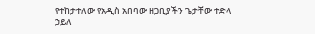የተከታተለው የአዲስ አበባው ዘጋቢያችን ጌታቸው ተድላ ኃይለ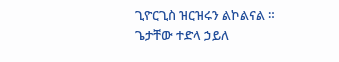ጊዮርጊስ ዝርዝሩን ልኮልናል ።
ጌታቸው ተድላ ኃይለ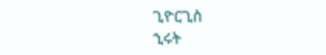ጊዮርጊስ
ኂሩት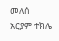መለሰ
አርያም ተክሌ